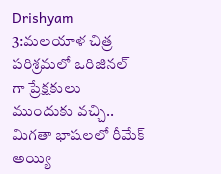Drishyam 3:మలయాళ చిత్ర పరిశ్రమలో ఒరిజినల్ గా ప్రేక్షకులు ముందుకు వచ్చి.. మిగతా భాషలలో రీమేక్ అయ్యి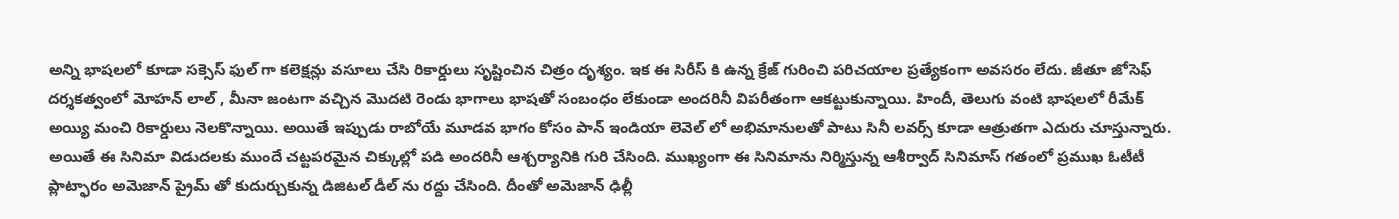అన్ని భాషలలో కూడా సక్సెస్ ఫుల్ గా కలెక్షన్లు వసూలు చేసి రికార్డులు సృష్టించిన చిత్రం దృశ్యం. ఇక ఈ సిరీస్ కి ఉన్న క్రేజ్ గురించి పరిచయాల ప్రత్యేకంగా అవసరం లేదు. జీతూ జోసెఫ్ దర్శకత్వంలో మోహన్ లాల్ , మీనా జంటగా వచ్చిన మొదటి రెండు భాగాలు భాషతో సంబంధం లేకుండా అందరినీ విపరీతంగా ఆకట్టుకున్నాయి. హిందీ, తెలుగు వంటి భాషలలో రీమేక్ అయ్యి మంచి రికార్డులు నెలకొన్నాయి. అయితే ఇప్పుడు రాబోయే మూడవ భాగం కోసం పాన్ ఇండియా లెవెల్ లో అభిమానులతో పాటు సినీ లవర్స్ కూడా ఆత్రుతగా ఎదురు చూస్తున్నారు.
అయితే ఈ సినిమా విడుదలకు ముందే చట్టపరమైన చిక్కుల్లో పడి అందరినీ ఆశ్చర్యానికి గురి చేసింది. ముఖ్యంగా ఈ సినిమాను నిర్మిస్తున్న ఆశీర్వాద్ సినిమాస్ గతంలో ప్రముఖ ఓటీటీ ప్లాట్ఫారం అమెజాన్ ప్రైమ్ తో కుదుర్చుకున్న డిజిటల్ డీల్ ను రద్దు చేసింది. దీంతో అమెజాన్ ఢిల్లీ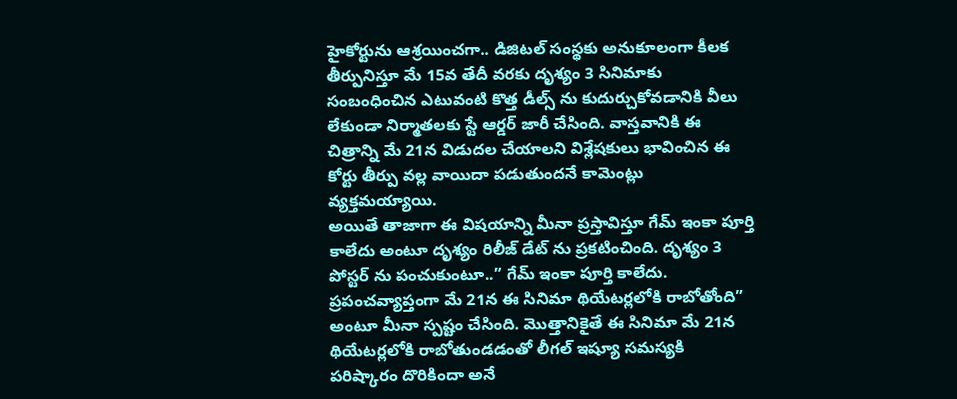హైకోర్టును ఆశ్రయించగా.. డిజిటల్ సంస్థకు అనుకూలంగా కీలక తీర్పునిస్తూ మే 15వ తేదీ వరకు దృశ్యం 3 సినిమాకు సంబంధించిన ఎటువంటి కొత్త డీల్స్ ను కుదుర్చుకోవడానికి వీలు లేకుండా నిర్మాతలకు స్టే ఆర్డర్ జారీ చేసింది. వాస్తవానికి ఈ చిత్రాన్ని మే 21న విడుదల చేయాలని విశ్లేషకులు భావించిన ఈ కోర్టు తీర్పు వల్ల వాయిదా పడుతుందనే కామెంట్లు వ్యక్తమయ్యాయి.
అయితే తాజాగా ఈ విషయాన్ని మీనా ప్రస్తావిస్తూ గేమ్ ఇంకా పూర్తి కాలేదు అంటూ దృశ్యం రిలీజ్ డేట్ ను ప్రకటించింది. దృశ్యం 3 పోస్టర్ ను పంచుకుంటూ..” గేమ్ ఇంకా పూర్తి కాలేదు. ప్రపంచవ్యాప్తంగా మే 21న ఈ సినిమా థియేటర్లలోకి రాబోతోంది” అంటూ మీనా స్పష్టం చేసింది. మొత్తానికైతే ఈ సినిమా మే 21న థియేటర్లలోకి రాబోతుండడంతో లీగల్ ఇష్యూ సమస్యకి పరిష్కారం దొరికిందా అనే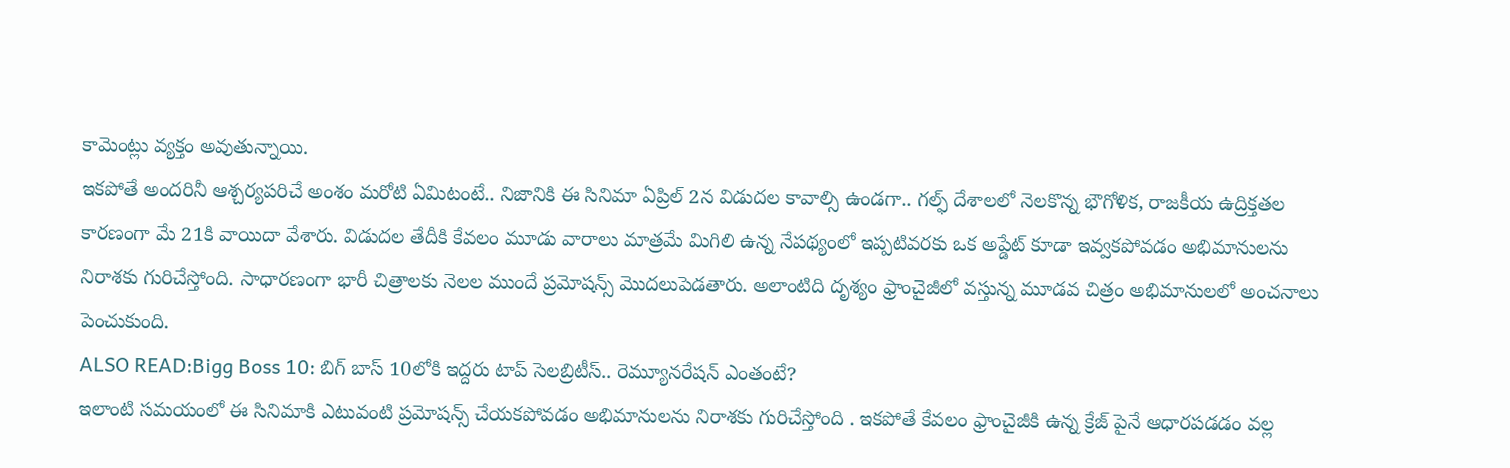కామెంట్లు వ్యక్తం అవుతున్నాయి.
ఇకపోతే అందరినీ ఆశ్చర్యపరిచే అంశం మరోటి ఏమిటంటే.. నిజానికి ఈ సినిమా ఏప్రిల్ 2న విడుదల కావాల్సి ఉండగా.. గల్ఫ్ దేశాలలో నెలకొన్న భౌగోళిక, రాజకీయ ఉద్రిక్తతల కారణంగా మే 21కి వాయిదా వేశారు. విడుదల తేదీకి కేవలం మూడు వారాలు మాత్రమే మిగిలి ఉన్న నేపథ్యంలో ఇప్పటివరకు ఒక అప్డేట్ కూడా ఇవ్వకపోవడం అభిమానులను నిరాశకు గురిచేస్తోంది. సాధారణంగా భారీ చిత్రాలకు నెలల ముందే ప్రమోషన్స్ మొదలుపెడతారు. అలాంటిది దృశ్యం ఫ్రాంచైజీలో వస్తున్న మూడవ చిత్రం అభిమానులలో అంచనాలు పెంచుకుంది.
ALSO READ:Bigg Boss 10: బిగ్ బాస్ 10లోకి ఇద్దరు టాప్ సెలబ్రిటీస్.. రెమ్యూనరేషన్ ఎంతంటే?
ఇలాంటి సమయంలో ఈ సినిమాకి ఎటువంటి ప్రమోషన్స్ చేయకపోవడం అభిమానులను నిరాశకు గురిచేస్తోంది . ఇకపోతే కేవలం ఫ్రాంచైజీకి ఉన్న క్రేజ్ పైనే ఆధారపడడం వల్ల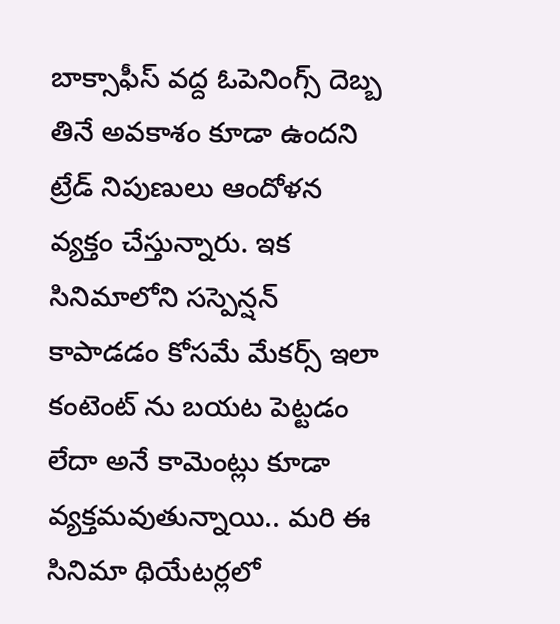బాక్సాఫీస్ వద్ద ఓపెనింగ్స్ దెబ్బ తినే అవకాశం కూడా ఉందని ట్రేడ్ నిపుణులు ఆందోళన వ్యక్తం చేస్తున్నారు. ఇక సినిమాలోని సస్పెన్షన్ కాపాడడం కోసమే మేకర్స్ ఇలా కంటెంట్ ను బయట పెట్టడం లేదా అనే కామెంట్లు కూడా వ్యక్తమవుతున్నాయి.. మరి ఈ సినిమా థియేటర్లలో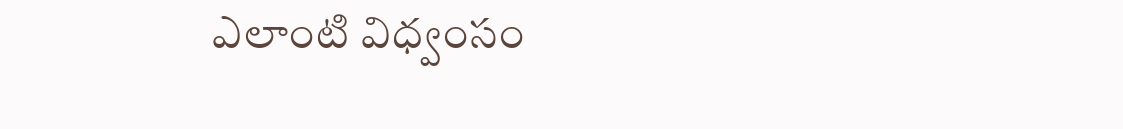ఎలాంటి విధ్వంసం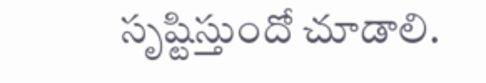సృష్టిస్తుందో చూడాలి.